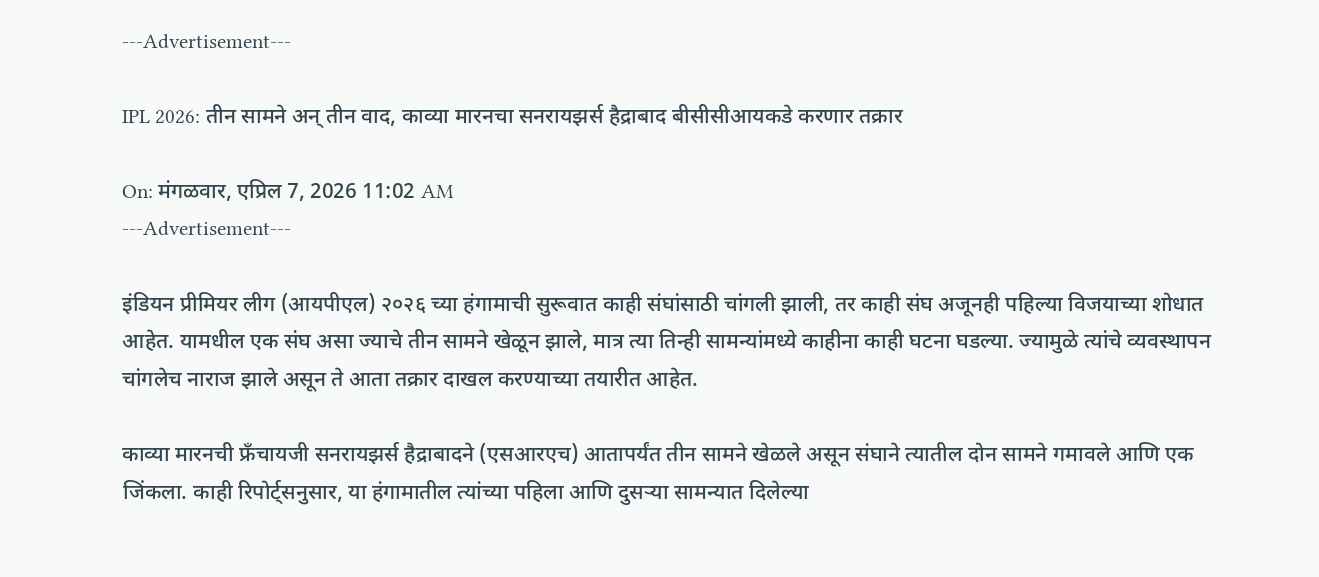---Advertisement---

IPL 2026: तीन सामने अन् तीन वाद, काव्या मारनचा सनरायझर्स हैद्राबाद बीसीसीआयकडे करणार तक्रार

On: मंगळवार, एप्रिल 7, 2026 11:02 AM
---Advertisement---

इंडियन प्रीमियर लीग (आयपीएल) २०२६ च्या हंगामाची सुरूवात काही संघांसाठी चांगली झाली, तर काही संघ अजूनही पहिल्या विजयाच्या शोधात आहेत. यामधील एक संघ असा ज्याचे तीन सामने खेळून झाले, मात्र त्या तिन्ही सामन्यांमध्ये काहीना काही घटना घडल्या. ज्यामुळे त्यांचे व्यवस्थापन चांगलेच नाराज झाले असून ते आता तक्रार दाखल करण्याच्या तयारीत आहेत.

काव्या मारनची फ्रॅंचायजी सनरायझर्स हैद्राबादने (एसआरएच) आतापर्यंत तीन सामने खेळले असून संघाने त्यातील दोन सामने गमावले आणि एक जिंकला. काही रिपोर्ट्सनुसार, या हंगामातील त्यांच्या पहिला आणि दुसऱ्या सामन्यात दिलेल्या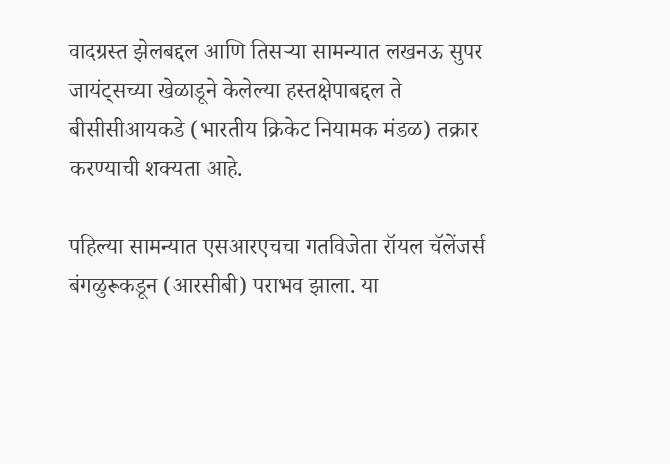वादग्रस्त झेलबद्दल आणि तिसऱ्या सामन्यात लखनऊ सुपर जायंट्सच्या खेळाडूने केलेल्या हस्तक्षेपाबद्दल ते बीसीसीआयकडे (भारतीय क्रिकेट नियामक मंडळ) तक्रार करण्याची शक्यता आहे.

पहिल्या सामन्यात एसआरएचचा गतविजेता रॉयल चॅलेंजर्स बंगळुरूकडून (आरसीबी) पराभव झाला. या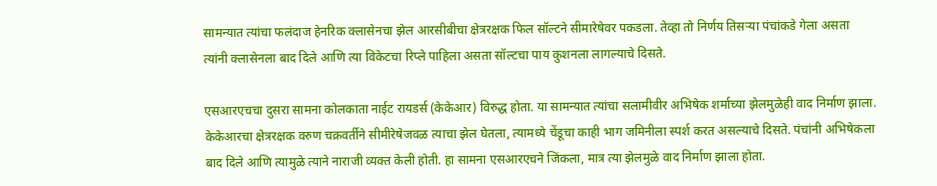सामन्यात त्यांचा फलंदाज हेनरिक क्लासेनचा झेल आरसीबीचा क्षेत्ररक्षक फिल सॉल्टने सीमारेषेवर पकडला. तेव्हा तो निर्णय तिसऱ्या पंचांकडे गेला असता त्यांनी क्लासेनला बाद दिले आणि त्या विकेटचा रिप्ले पाहिला असता सॉल्टचा पाय कुशनला लागल्याचे दिसते.

एसआरएचचा दुसरा सामना कोलकाता नाईट रायडर्स (केकेआर) विरुद्ध होता. या सामन्यात त्यांचा सलामीवीर अभिषेक शर्माच्या झेलमुळेही वाद निर्माण झाला. केकेआरचा क्षेत्ररक्षक वरुण चक्रवर्तीने सीमीरेषेजवळ त्याचा झेल घेतला, त्यामध्ये चेंडूचा काही भाग जमिनीला स्पर्श करत असल्याचे दिसते. पंचांनी अभिषेकला बाद दिले आणि त्यामुळे त्याने नाराजी व्यक्त केली होती. हा सामना एसआरएचने जिंकला, मात्र त्या झेलमुळे वाद निर्माण झाला होता.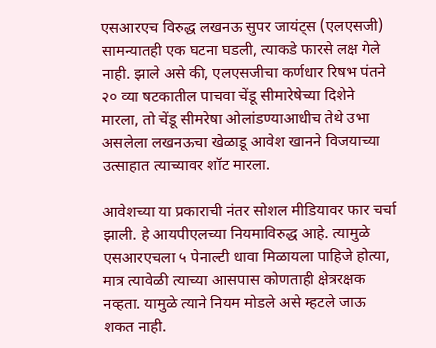एसआरएच विरुद्ध लखनऊ सुपर जायंट्स (एलएसजी) सामन्यातही एक घटना घडली, त्याकडे फारसे लक्ष गेले नाही. झाले असे की, एलएसजीचा कर्णधार रिषभ पंतने २० व्या षटकातील पाचवा चेंडू सीमारेषेच्या दिशेने मारला, तो चेंडू सीमरेषा ओलांडण्याआधीच तेथे उभा असलेला लखनऊचा खेळाडू आवेश खानने विजयाच्या उत्साहात त्याच्यावर शॉट मारला.

आवेशच्या या प्रकाराची नंतर सोशल मीडियावर फार चर्चा झाली. हे आयपीएलच्या नियमाविरुद्ध आहे. त्यामुळे एसआरएचला ५ पेनाल्टी धावा मिळायला पाहिजे होत्या, मात्र त्यावेळी त्याच्या आसपास कोणताही क्षेत्ररक्षक नव्हता. यामुळे त्याने नियम मोडले असे म्हटले जाऊ शकत नाही.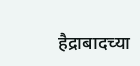हैद्राबादच्या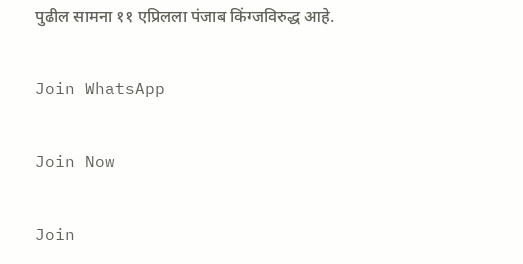पुढील सामना ११ एप्रिलला पंजाब किंग्जविरुद्ध आहे.

Join WhatsApp

Join Now

Join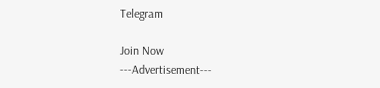Telegram

Join Now
---Advertisement---